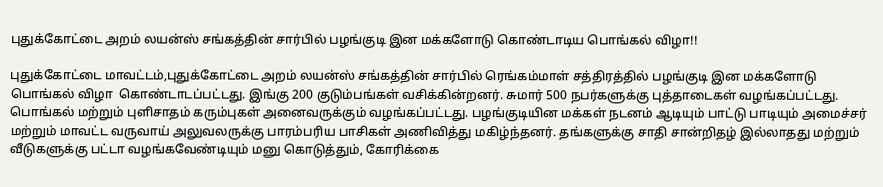புதுக்கோட்டை அறம் லயன்ஸ் சங்கத்தின் சார்பில் பழங்குடி இன மக்களோடு கொண்டாடிய பொங்கல் விழா!!

புதுக்கோட்டை மாவட்டம்,புதுக்கோட்டை அறம் லயன்ஸ் சங்கத்தின் சார்பில் ரெங்கம்மாள் சத்திரத்தில் பழங்குடி இன மக்களோடு பொங்கல் விழா  கொண்டாடப்பட்டது. இங்கு 200 குடும்பங்கள் வசிக்கின்றனர். சுமார் 500 நபர்களுக்கு புத்தாடைகள் வழங்கப்பட்டது. பொங்கல் மற்றும் புளிசாதம் கரும்புகள் அனைவருக்கும் வழங்கப்பட்டது. பழங்குடியின மக்கள் நடனம் ஆடியும் பாட்டு பாடியும் அமைச்சர் மற்றும் மாவட்ட வருவாய் அலுவலருக்கு பாரம்பரிய பாசிகள் அணிவித்து மகிழ்ந்தனர். தங்களுக்கு சாதி சான்றிதழ் இல்லாதது மற்றும் வீடுகளுக்கு பட்டா வழங்கவேண்டியும் மனு கொடுத்தும், கோரிக்கை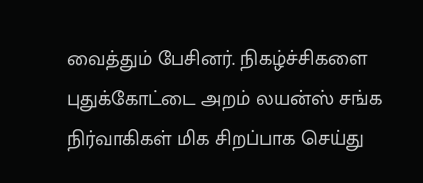வைத்தும் பேசினர். நிகழ்ச்சிகளை புதுக்கோட்டை அறம் லயன்ஸ் சங்க நிர்வாகிகள் மிக சிறப்பாக செய்து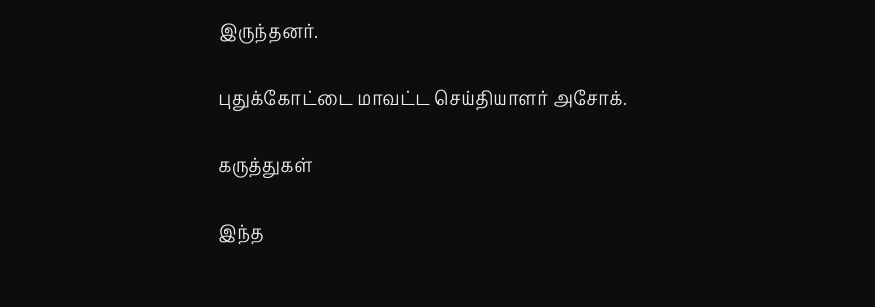இருந்தனர்.

புதுக்கோட்டை மாவட்ட செய்தியாளர் அசோக்.

கருத்துகள்

இந்த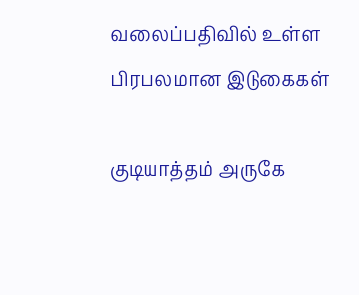வலைப்பதிவில் உள்ள பிரபலமான இடுகைகள்

குடியாத்தம் அருகே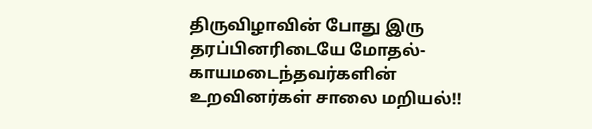திருவிழாவின் போது இரு தரப்பினரிடையே மோதல்- காயமடைந்தவர்களின் உறவினர்கள் சாலை மறியல்!!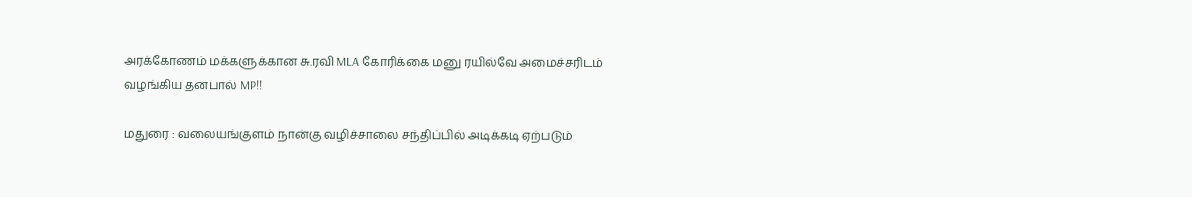அரக்கோணம் மக்களுக்கான சு.ரவி MLA கோரிக்கை மனு ரயில்வே அமைச்சரிடம் வழங்கிய தனபால் MP!!

மதுரை : வலையங்குளம் நான்கு வழிச்சாலை சந்திப்பில் அடிக்கடி ஏற்படும்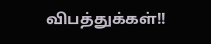விபத்துக்கள்!!